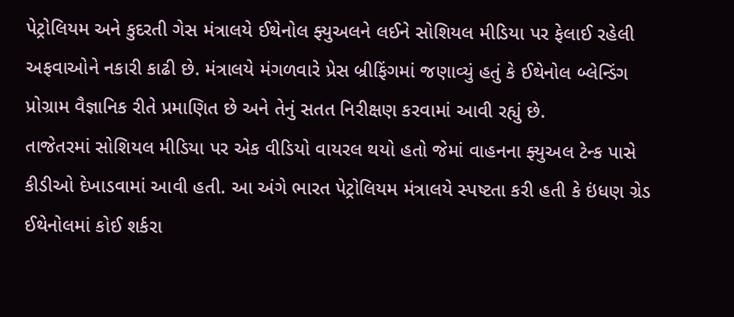પેટ્રોલિયમ અને કુદરતી ગેસ મંત્રાલયે ઈથેનોલ ફ્યુઅલને લઈને સોશિયલ મીડિયા પર ફેલાઈ રહેલી અફવાઓને નકારી કાઢી છે. મંત્રાલયે મંગળવારે પ્રેસ બ્રીફિંગમાં જણાવ્યું હતું કે ઈથેનોલ બ્લેન્ડિંગ પ્રોગ્રામ વૈજ્ઞાનિક રીતે પ્રમાણિત છે અને તેનું સતત નિરીક્ષણ કરવામાં આવી રહ્યું છે.
તાજેતરમાં સોશિયલ મીડિયા પર એક વીડિયો વાયરલ થયો હતો જેમાં વાહનના ફ્યુઅલ ટેન્ક પાસે કીડીઓ દેખાડવામાં આવી હતી. આ અંગે ભારત પેટ્રોલિયમ મંત્રાલયે સ્પષ્ટતા કરી હતી કે ઇંધણ ગ્રેડ ઈથેનોલમાં કોઈ શર્કરા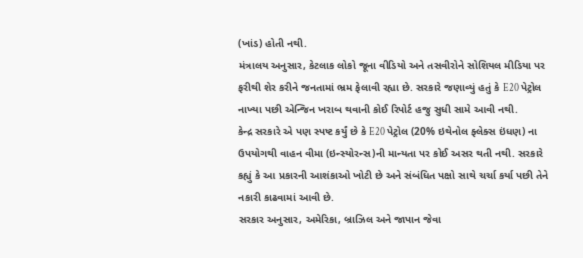(ખાંડ) હોતી નથી.
મંત્રાલય અનુસાર, કેટલાક લોકો જૂના વીડિયો અને તસવીરોને સોશિયલ મીડિયા પર ફરીથી શેર કરીને જનતામાં ભ્રમ ફેલાવી રહ્યા છે. સરકારે જણાવ્યું હતું કે E20 પેટ્રોલ નાખ્યા પછી એન્જિન ખરાબ થવાની કોઈ રિપોર્ટ હજુ સુધી સામે આવી નથી.
કેન્દ્ર સરકારે એ પણ સ્પષ્ટ કર્યું છે કે E20 પેટ્રોલ (20% ઇથેનોલ ફ્લેક્સ ઇંધણ) ના ઉપયોગથી વાહન વીમા (ઇન્સ્યોરન્સ)ની માન્યતા પર કોઈ અસર થતી નથી. સરકારે કહ્યું કે આ પ્રકારની આશંકાઓ ખોટી છે અને સંબંધિત પક્ષો સાથે ચર્ચા કર્યા પછી તેને નકારી કાઢવામાં આવી છે.
સરકાર અનુસાર, અમેરિકા, બ્રાઝિલ અને જાપાન જેવા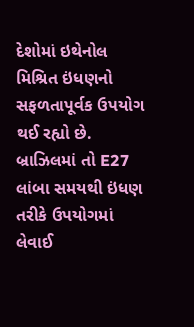દેશોમાં ઇથેનોલ મિશ્રિત ઇંધણનો સફળતાપૂર્વક ઉપયોગ થઈ રહ્યો છે. બ્રાઝિલમાં તો E27 લાંબા સમયથી ઇંધણ તરીકે ઉપયોગમાં લેવાઈ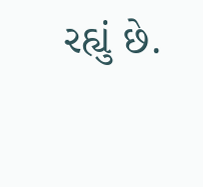રહ્યું છે.